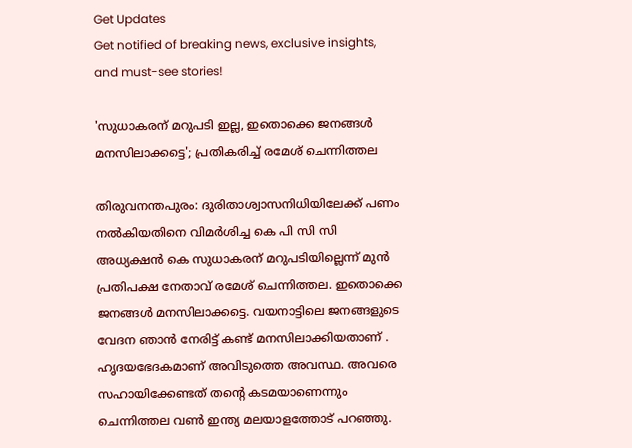Get Updates
Get notified of breaking news, exclusive insights, and must-see stories!

'സുധാകരന് മറുപടി ഇല്ല, ഇതൊക്കെ ജനങ്ങൾ മനസിലാക്കട്ടെ'; പ്രതികരിച്ച് രമേശ് ചെന്നിത്തല

തിരുവനന്തപുരം: ദുരിതാശ്വാസനിധിയിലേക്ക് പണം നൽകിയതിനെ വിമർശിച്ച കെ പി സി സി അധ്യക്ഷൻ കെ സുധാകരന് മറുപടിയില്ലെന്ന് മുൻ പ്രതിപക്ഷ നേതാവ് രമേശ് ചെന്നിത്തല. ഇതൊക്കെ ജനങ്ങൾ മനസിലാക്കട്ടെ. വയനാട്ടിലെ ജനങ്ങളുടെ വേദന ഞാൻ നേരിട്ട് കണ്ട് മനസിലാക്കിയതാണ് . ഹൃദയഭേദകമാണ് അവിടുത്തെ അവസ്ഥ. അവരെ സഹായിക്കേണ്ടത് തന്റെ കടമയാണെന്നും ചെന്നിത്തല വൺ ഇന്ത്യ മലയാളത്തോട് പറഞ്ഞു.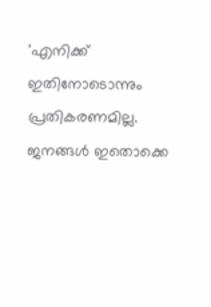'എനിക്ക് ഇതിനോടൊന്നും പ്രതികരണമില്ല. ജനങ്ങൾ ഇതൊക്കെ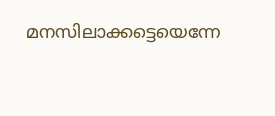മനസിലാക്കട്ടെയെന്നേ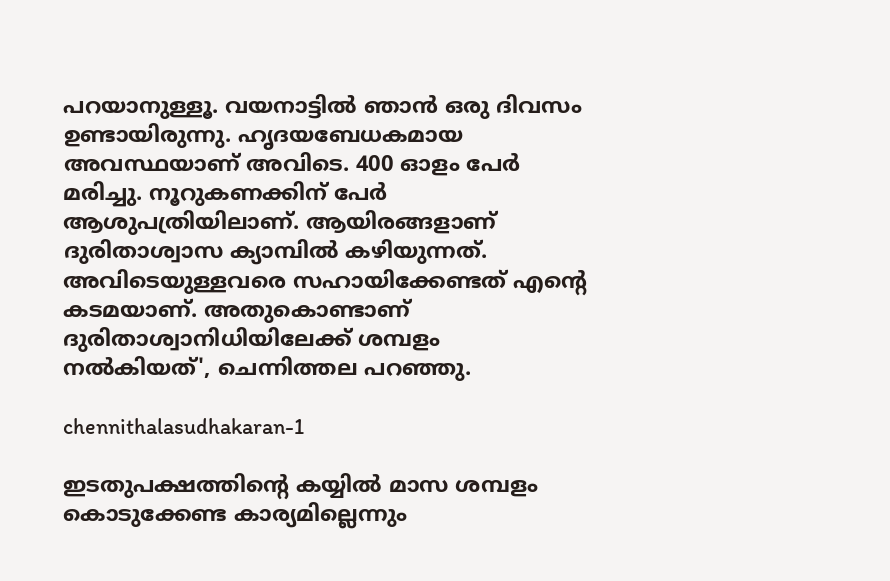പറയാനുള്ളൂ. വയനാട്ടിൽ ഞാൻ ഒരു ദിവസം ഉണ്ടായിരുന്നു. ഹൃദയബേധകമായ അവസ്ഥയാണ് അവിടെ. 400 ഓളം പേർ മരിച്ചു. നൂറുകണക്കിന് പേർ ആശുപത്രിയിലാണ്. ആയിരങ്ങളാണ് ദുരിതാശ്വാസ ക്യാമ്പിൽ കഴിയുന്നത്. അവിടെയുള്ളവരെ സഹായിക്കേണ്ടത് എന്റെ കടമയാണ്. അതുകൊണ്ടാണ് ദുരിതാശ്വാനിധിയിലേക്ക് ശമ്പളം നൽകിയത്', ചെന്നിത്തല പറഞ്ഞു.

chennithalasudhakaran-1

ഇടതുപക്ഷത്തിന്‍റെ കയ്യില്‍ മാസ ശമ്പളം കൊടുക്കേണ്ട കാര്യമില്ലെന്നും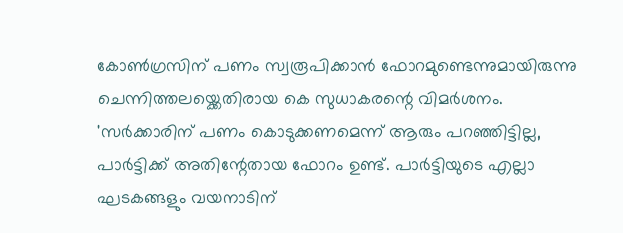കോൺഗ്രസിന് പണം സ്വരൂപിക്കാൻ ഫോറമുണ്ടെന്നുമായിരുന്നു ചെന്നിത്തലയ്ക്കെതിരായ കെ സുധാകരന്റെ വിമർശനം. 'സർക്കാരിന് പണം കൊടുക്കണമെന്ന് ആരും പറഞ്ഞിട്ടില്ല, പാർട്ടിക്ക് അതിന്റേതായ ഫോറം ഉണ്ട്. പാർട്ടിയുടെ എല്ലാ ഘടകങ്ങളും വയനാടിന്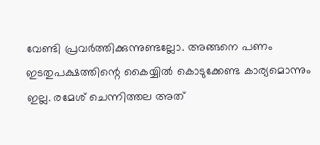വേണ്ടി പ്രവർത്തിക്കുന്നുണ്ടല്ലോ. അങ്ങനെ പണം ഇടതുപക്ഷത്തിന്റെ കൈയ്യിൽ കൊടുക്കേണ്ട കാര്യമൊന്നും ഇല്ല. രമേശ് ചെന്നിത്തല അത്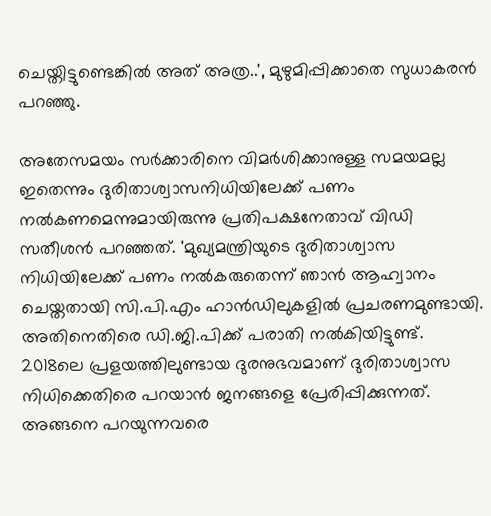ചെയ്തിട്ടുണ്ടെങ്കിൽ അത് അത്ര..', മുഴുമിപ്പിക്കാതെ സുധാകരൻ പറഞ്ഞു.

അതേസമയം സർക്കാരിനെ വിമർശിക്കാനുള്ള സമയമല്ല ഇതെന്നും ദുരിതാശ്വാസനിധിയിലേക്ക് പണം നൽകണമെന്നുമായിരുന്നു പ്രതിപക്ഷനേതാവ് വിഡി സതീശൻ പറഞ്ഞത്. 'മുഖ്യമന്ത്രിയുടെ ദുരിതാശ്വാസ നിധിയിലേക്ക് പണം നല്‍കരുതെന്ന് ഞാന്‍ ആഹ്വാനം ചെയ്തതായി സി.പി.എം ഹാന്‍ഡിലുകളില്‍ പ്രചരണമുണ്ടായി. അതിനെതിരെ ഡി.ജി.പിക്ക് പരാതി നല്‍കിയിട്ടുണ്ട്. 2018ലെ പ്രളയത്തിലുണ്ടായ ദുരനുഭവമാണ് ദുരിതാശ്വാസ നിധിക്കെതിരെ പറയാന്‍ ജനങ്ങളെ പ്രേരിപ്പിക്കുന്നത്. അങ്ങനെ പറയുന്നവരെ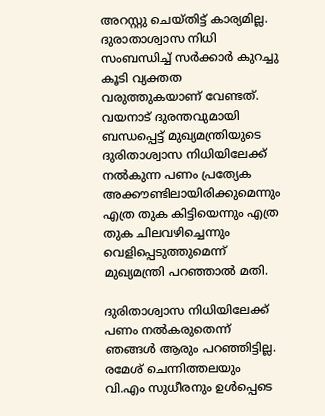അറസ്റ്റു ചെയ്തിട്ട് കാര്യമില്ല. ദുരാതാശ്വാസ നിധി സംബന്ധിച്ച് സര്‍ക്കാര്‍ കുറച്ചു കൂടി വ്യക്തത വരുത്തുകയാണ് വേണ്ടത്. വയനാട് ദുരന്തവുമായി ബന്ധപ്പെട്ട് മുഖ്യമന്ത്രിയുടെ ദുരിതാശ്വാസ നിധിയിലേക്ക് നല്‍കുന്ന പണം പ്രത്യേക അക്കൗണ്ടിലായിരിക്കുമെന്നും എത്ര തുക കിട്ടിയെന്നും എത്ര തുക ചിലവഴിച്ചെന്നും വെളിപ്പെടുത്തുമെന്ന് മുഖ്യമന്ത്രി പറഞ്ഞാല്‍ മതി.

ദുരിതാശ്വാസ നിധിയിലേക്ക് പണം നല്‍കരുതെന്ന് ഞങ്ങള്‍ ആരും പറഞ്ഞിട്ടില്ല. രമേശ് ചെന്നിത്തലയും വി.എം സുധീരനും ഉള്‍പ്പെടെ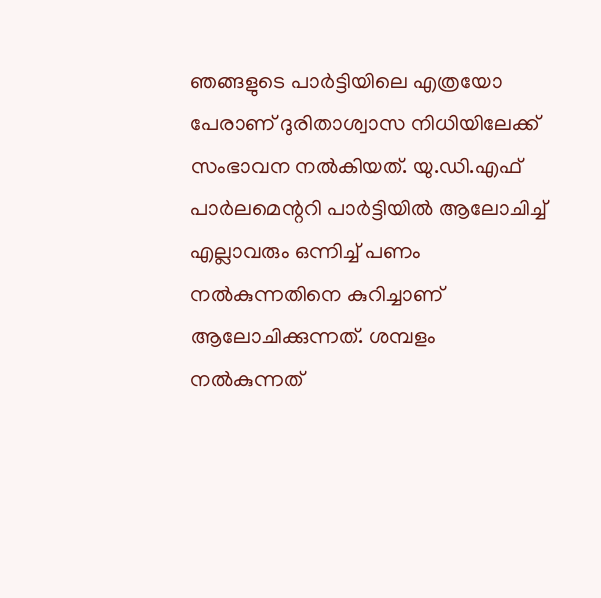ഞങ്ങളുടെ പാര്‍ട്ടിയിലെ എത്രയോ പേരാണ് ദുരിതാശ്വാസ നിധിയിലേക്ക് സംഭാവന നല്‍കിയത്. യു.ഡി.എഫ് പാര്‍ലമെന്ററി പാര്‍ട്ടിയില്‍ ആലോചിച്ച് എല്ലാവരും ഒന്നിച്ച് പണം നല്‍കുന്നതിനെ കുറിച്ചാണ് ആലോചിക്കുന്നത്. ശമ്പളം നല്‍കുന്നത്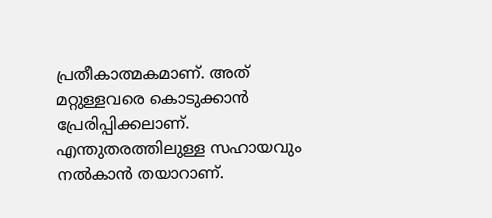പ്രതീകാത്മകമാണ്. അത് മറ്റുള്ളവരെ കൊടുക്കാന്‍ പ്രേരിപ്പിക്കലാണ്. എന്തുതരത്തിലുള്ള സഹായവും നല്‍കാന്‍ തയാറാണ്.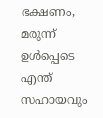ഭക്ഷണം, മരുന്ന് ഉള്‍പ്പെടെ എന്ത് സഹായവും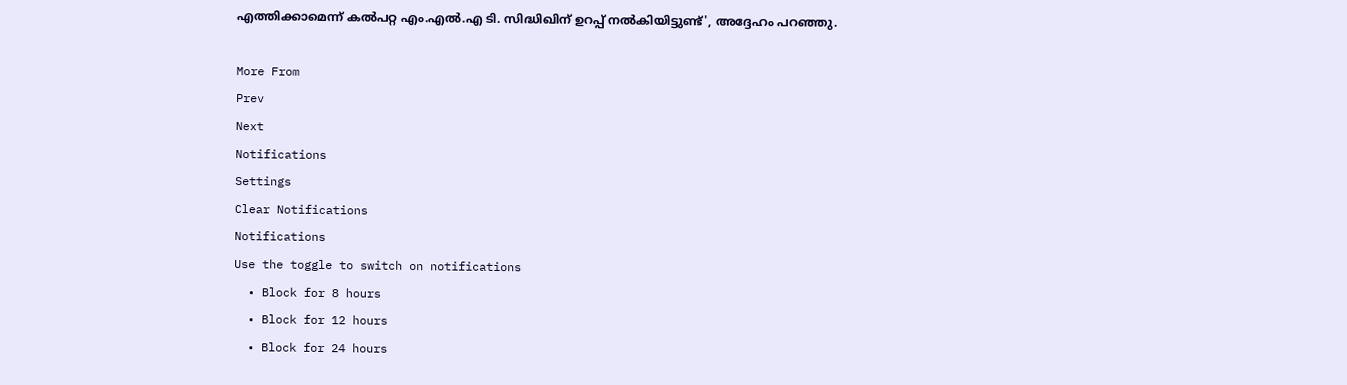എത്തിക്കാമെന്ന് കല്‍പറ്റ എം.എല്‍.എ ടി. സിദ്ധിഖിന് ഉറപ്പ് നല്‍കിയിട്ടുണ്ട്', അദ്ദേഹം പറഞ്ഞു.

More From
Prev
Next
Notifications
Settings
Clear Notifications
Notifications
Use the toggle to switch on notifications
  • Block for 8 hours
  • Block for 12 hours
  • Block for 24 hours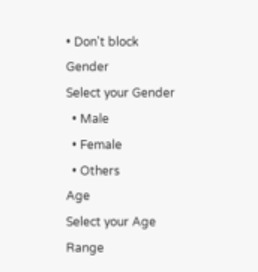• Don't block
Gender
Select your Gender
  • Male
  • Female
  • Others
Age
Select your Age Range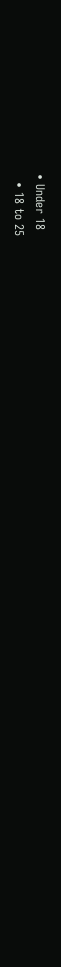• Under 18
  • 18 to 25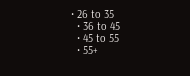• 26 to 35
  • 36 to 45
  • 45 to 55
  • 55+